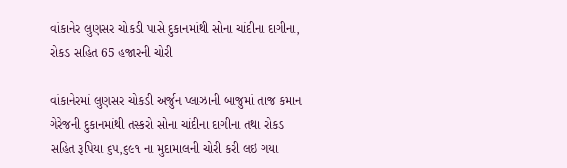વાંકાનેર લુણસર ચોકડી પાસે દુકાનમાંથી સોના ચાંદીના દાગીના, રોકડ સહિત 65 હજારની ચોરી

વાંકાનેરમાં લુણસર ચોકડી અર્જુન પ્લાઝાની બાજુમાં તાજ કમાન ગેરેજની દુકાનમાંથી તસ્કરો સોના ચાંદીના દાગીના તથા રોકડ સહિત રૂપિયા ૬૫,૬૯૧ ના મુદામાલની ચોરી કરી લઇ ગયા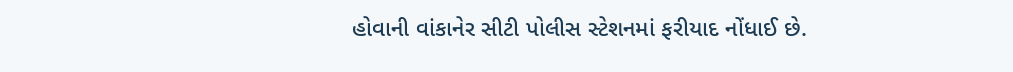હોવાની વાંકાનેર સીટી પોલીસ સ્ટેશનમાં ફરીયાદ નોંધાઈ છે.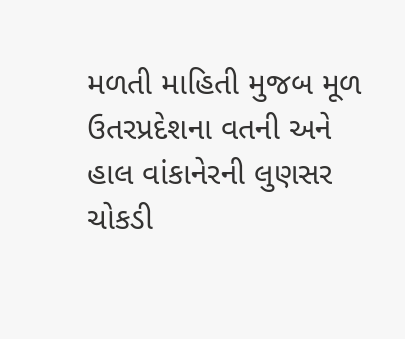મળતી માહિતી મુજબ મૂળ ઉતરપ્રદેશના વતની અને હાલ વાંકાનેરની લુણસર ચોકડી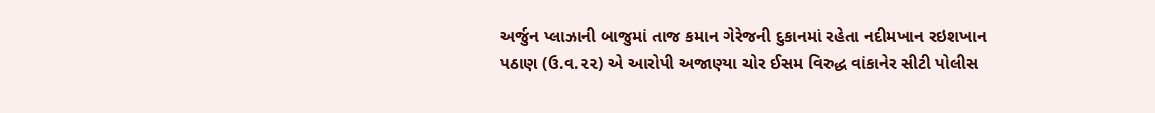અર્જુન પ્લાઝાની બાજુમાં તાજ કમાન ગેરેજની દુકાનમાં રહેતા નદીમખાન રઇશખાન પઠાણ (ઉ.વ‌.૨૨) એ આરોપી અજાણ્યા ચોર ઈસમ વિરુદ્ધ વાંકાનેર સીટી પોલીસ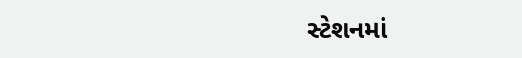સ્ટેશનમાં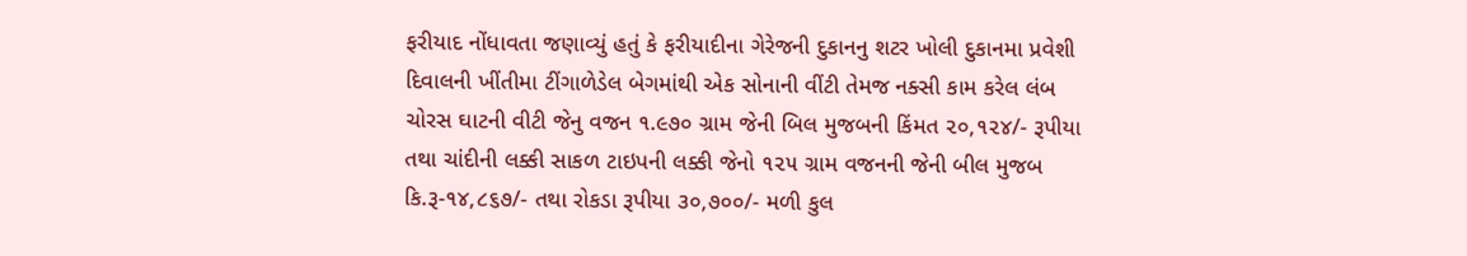ફરીયાદ નોંધાવતા જણાવ્યું હતું કે ફરીયાદીના ગેરેજની દુકાનનુ શટર ખોલી દુકાનમા પ્રવેશી દિવાલની ખીંતીમા ટીંગાળેડેલ બેગમાંથી એક સોનાની વીંટી તેમજ નક્સી કામ કરેલ લંબ ચોરસ ઘાટની વીટી જેનુ વજન ૧.૯૭૦ ગ્રામ જેની બિલ મુજબની કિંમત ૨૦,૧૨૪/- રૂપીયા તથા ચાંદીની લક્કી સાકળ ટાઇપની લક્કી જેનો ૧૨૫ ગ્રામ વજનની જેની બીલ મુજબ કિ.રૂ-૧૪,૮૬૭/- તથા રોકડા રૂપીયા ૩૦,૭૦૦/- મળી કુલ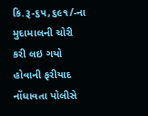કિ.રૂ-૬૫,૬૯૧/-ના મુદામાલની ચોરી કરી લઇ ગયો હોવાની ફરીયાદ નોંધાવતા પોલીસે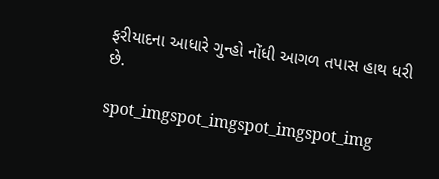ફરીયાદના આધારે ગુન્હો નોંધી આગળ તપાસ હાથ ધરી છે.

spot_imgspot_imgspot_imgspot_img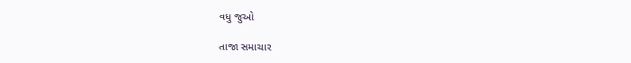વધુ જુઓ

તાજા સમાચાર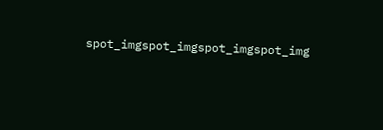spot_imgspot_imgspot_imgspot_img